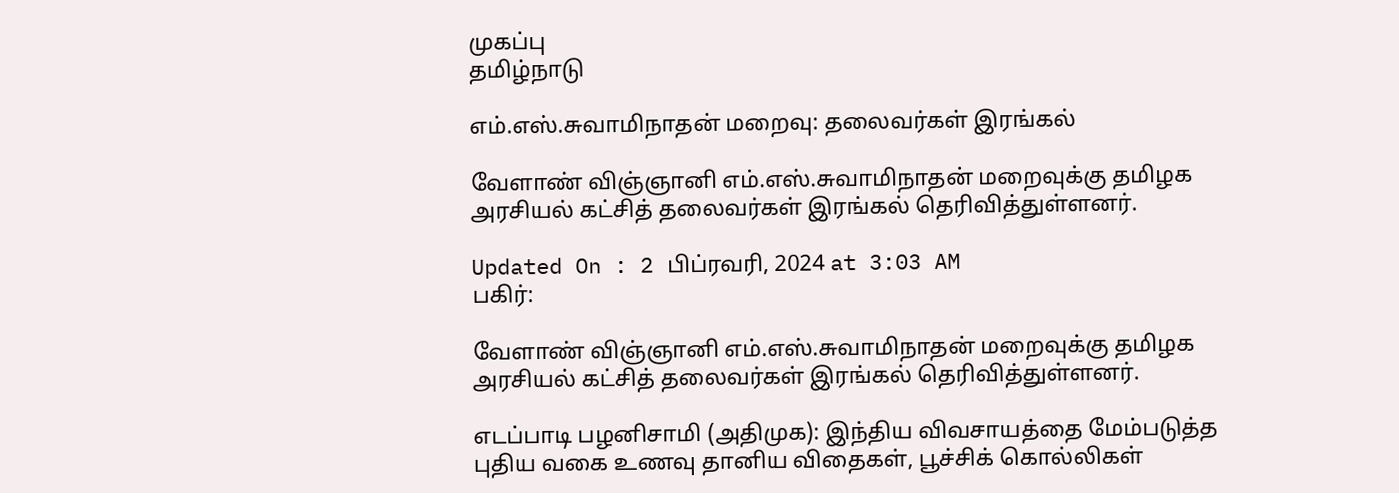முகப்பு
தமிழ்நாடு

எம்.எஸ்.சுவாமிநாதன் மறைவு: தலைவர்கள் இரங்கல்

வேளாண் விஞ்ஞானி எம்.எஸ்.சுவாமிநாதன் மறைவுக்கு தமிழக அரசியல் கட்சித் தலைவர்கள் இரங்கல் தெரிவித்துள்ளனர்.

Updated On : 2 பிப்ரவரி, 2024 at 3:03 AM
பகிர்:

வேளாண் விஞ்ஞானி எம்.எஸ்.சுவாமிநாதன் மறைவுக்கு தமிழக அரசியல் கட்சித் தலைவர்கள் இரங்கல் தெரிவித்துள்ளனர்.

எடப்பாடி பழனிசாமி (அதிமுக): இந்திய விவசாயத்தை மேம்படுத்த புதிய வகை உணவு தானிய விதைகள், பூச்சிக் கொல்லிகள்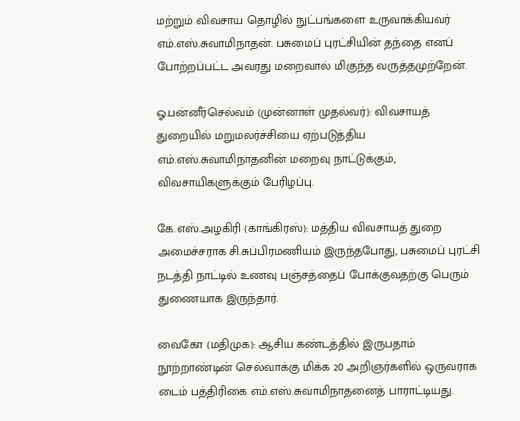மற்றும் விவசாய தொழில் நுட்பங்களை உருவாக்கியவர் எம்.எஸ்.சுவாமிநாதன். பசுமைப் புரட்சியின் தந்தை எனப் போற்றப்பட்ட அவரது மறைவால் மிகுந்த வருத்தமுற்றேன்.

ஓ.பன்னீர்செல்வம் (முன்னாள் முதல்வர்): விவசாயத் துறையில் மறுமலர்ச்சியை ஏற்படுத்திய எம்.எஸ்.சுவாமிநாதனின் மறைவு நாட்டுக்கும், விவசாயிகளுக்கும் பேரிழப்பு.

கே.எஸ்.அழகிரி (காங்கிரஸ்): மத்திய விவசாயத் துறை அமைச்சராக சி.சுப்பிரமணியம் இருந்தபோது, பசுமைப் புரட்சி நடத்தி நாட்டில் உணவு பஞ்சத்தைப் போக்குவதற்கு பெரும் துணையாக இருந்தார்.

வைகோ (மதிமுக): ஆசிய கண்டத்தில் இருபதாம் நூற்றாண்டின் செல்வாக்கு மிக்க 20 அறிஞர்களில் ஒருவராக டைம் பத்திரிகை எம்.எஸ்.சுவாமிநாதனைத் பாராட்டியது.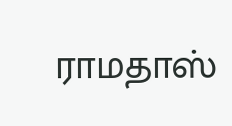ராமதாஸ்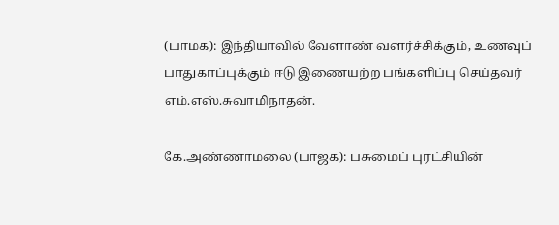(பாமக): இந்தியாவில் வேளாண் வளர்ச்சிக்கும், உணவுப் பாதுகாப்புக்கும் ஈடு இணையற்ற பங்களிப்பு செய்தவர் எம்.எஸ்.சுவாமிநாதன்.

கே.அண்ணாமலை (பாஜக): பசுமைப் புரட்சியின்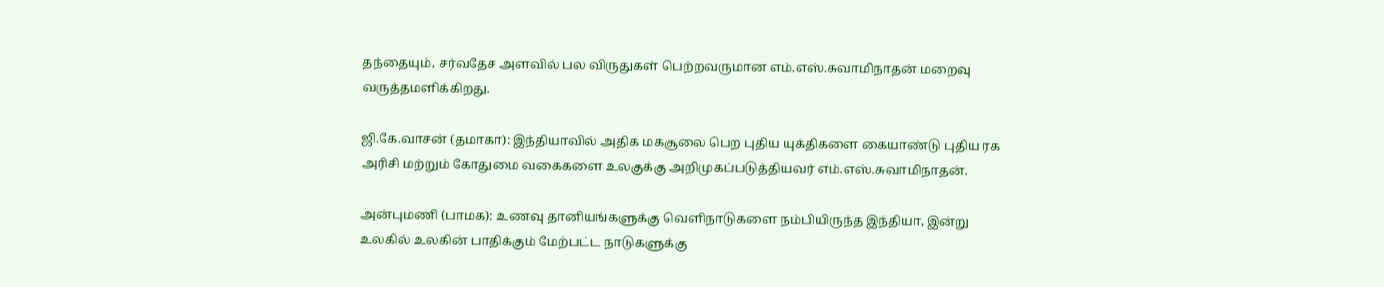தந்தையும், சர்வதேச அளவில் பல விருதுகள் பெற்றவருமான எம்.எஸ்.சுவாமிநாதன் மறைவு வருத்தமளிக்கிறது.

ஜி.கே.வாசன் (தமாகா): இந்தியாவில் அதிக மகசூலை பெற புதிய யுக்திகளை கையாண்டு புதிய ரக அரிசி மற்றும் கோதுமை வகைகளை உலகுக்கு அறிமுகப்படுத்தியவர் எம்.எஸ்.சுவாமிநாதன்.

அன்புமணி (பாமக): உணவு தானியங்களுக்கு வெளிநாடுகளை நம்பியிருந்த இந்தியா, இன்று உலகில் உலகின் பாதிக்கும் மேற்பட்ட நாடுகளுக்கு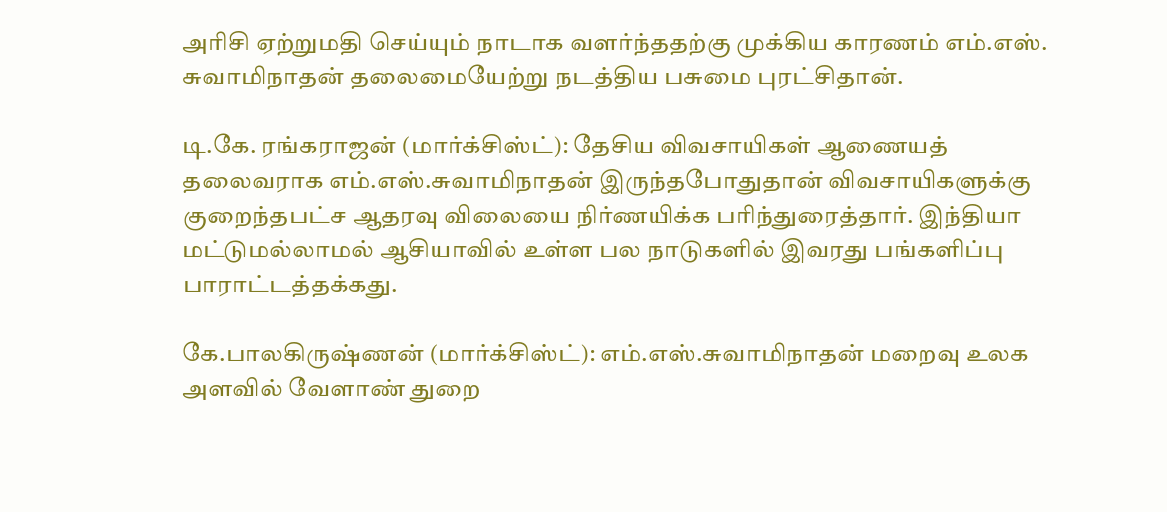அரிசி ஏற்றுமதி செய்யும் நாடாக வளர்ந்ததற்கு முக்கிய காரணம் எம்.எஸ். சுவாமிநாதன் தலைமையேற்று நடத்திய பசுமை புரட்சிதான்.

டி.கே. ரங்கராஜன் (மார்க்சிஸ்ட்): தேசிய விவசாயிகள் ஆணையத் தலைவராக எம்.எஸ்.சுவாமிநாதன் இருந்தபோதுதான் விவசாயிகளுக்கு குறைந்தபட்ச ஆதரவு விலையை நிர்ணயிக்க பரிந்துரைத்தார். இந்தியா மட்டுமல்லாமல் ஆசியாவில் உள்ள பல நாடுகளில் இவரது பங்களிப்பு பாராட்டத்தக்கது.

கே.பாலகிருஷ்ணன் (மார்க்சிஸ்ட்): எம்.எஸ்.சுவாமிநாதன் மறைவு உலக அளவில் வேளாண் துறை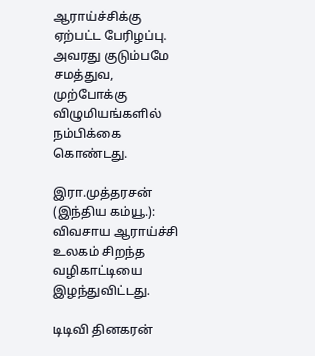ஆராய்ச்சிக்கு ஏற்பட்ட பேரிழப்பு. அவரது குடும்பமே சமத்துவ, முற்போக்கு விழுமியங்களில் நம்பிக்கை கொண்டது.

இரா.முத்தரசன் (இந்திய கம்யூ.): விவசாய ஆராய்ச்சி உலகம் சிறந்த வழிகாட்டியை இழந்துவிட்டது.

டிடிவி தினகரன்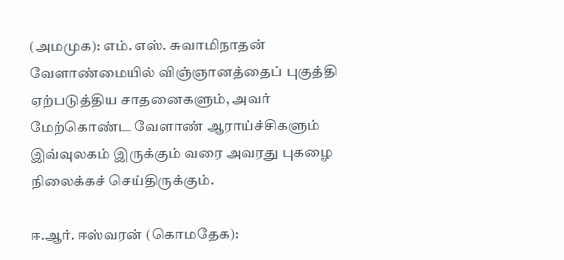(அமமுக): எம். எஸ். சுவாமிநாதன் வேளாண்மையில் விஞ்ஞானத்தைப் புகுத்தி ஏற்படுத்திய சாதனைகளும், அவர் மேற்கொண்ட வேளாண் ஆராய்ச்சிகளும் இவ்வுலகம் இருக்கும் வரை அவரது புகழை நிலைக்கச் செய்திருக்கும்.

ஈ.ஆர். ஈஸ்வரன் (கொமதேக):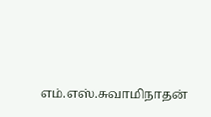எம்.எஸ்.சுவாமிநாதன்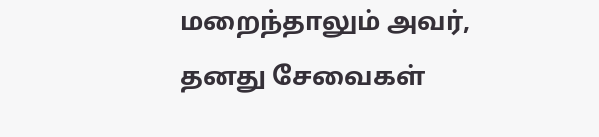மறைந்தாலும் அவர், தனது சேவைகள்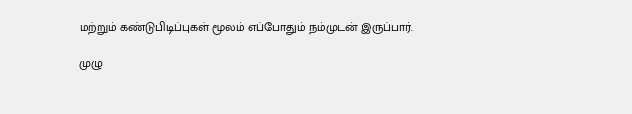மற்றும் கண்டுபிடிப்புகள் மூலம் எப்போதும் நம்முடன் இருப்பார்.

முழு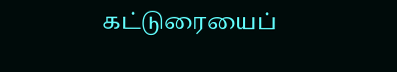கட்டுரையைப்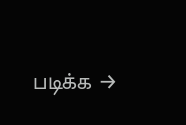படிக்க →